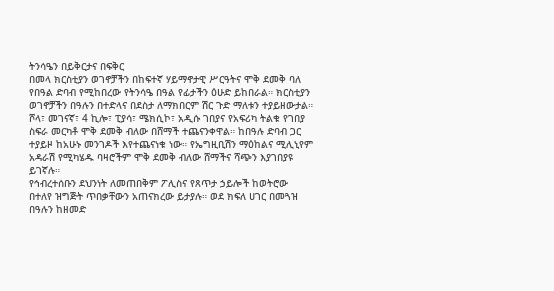ትንሳዔን በይቅርታና በፍቅር
በመላ ክርስቲያን ወገኖቻችን በከፍተኛ ሃይማኖታዊ ሥርዓትና ሞቅ ደመቅ ባለ የበዓል ድባብ የሚከበረው የትንሳዔ በዓል የፊታችን ዕሁድ ይከበራል። ክርስቲያን ወገኖቻችን በዓሉን በተድላና በደስታ ለማክበርም ሽር ጉድ ማለቱን ተያይዘውታል። ሾላ፣ መገናኛ፣ 4 ኪሎ፣ ፒያሳ፣ ሜክሲኮ፣ አዲሱ ገበያና የአፍሪካ ትልቁ የገበያ ስፍራ መርካቶ ሞቅ ደመቅ ብለው በሸማች ተጨናንቀዋል። ከበዓሉ ድባብ ጋር ተያይዞ ከአሁኑ መንገዶች እየተጨናነቁ ነው። የኤግዚቢሽን ማዕከልና ሚሊኒየም አዳራሽ የሚካሄዱ ባዛሮችም ሞቅ ደመቅ ብለው ሸማችና ሻጭን እያገበያዩ ይገኛሉ።
የኅብረተሰቡን ደህንነት ለመጠበቅም ፖሊስና የጸጥታ ኃይሎች ከወትሮው በተለየ ዝግጅት ጥበቃቸውን አጠናክረው ይታያሉ። ወደ ክፍለ ሀገር በመጓዝ በዓሉን ከዘመድ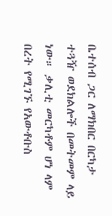ቤተሰብ ጋር ለማክበር በርካታ ተጓዥ ወደክልሎች በመትመም ላይ ነው። ቃሊቲ መርካቶም ሆነ ላም በረት የሚገኙ የአውቶቡስ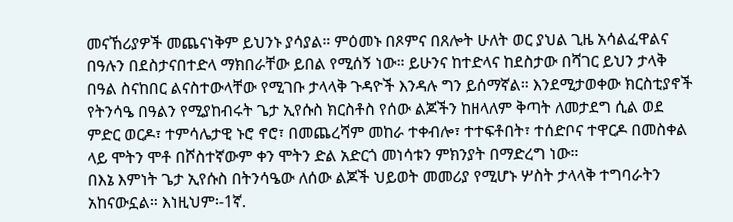መናኸሪያዎች መጨናነቅም ይህንኑ ያሳያል። ምዕመኑ በጾምና በጸሎት ሁለት ወር ያህል ጊዜ አሳልፈዋልና በዓሉን በደስታናበተድላ ማክበራቸው ይበል የሚሰኝ ነው። ይሁንና ከተድላና ከደስታው በሻገር ይህን ታላቅ በዓል ስናከበር ልናስተውላቸው የሚገቡ ታላላቅ ጉዳዮች እንዳሉ ግን ይሰማኛል። እንደሚታወቀው ክርስቲያኖች የትንሳዔ በዓልን የሚያከብሩት ጌታ ኢየሱስ ክርስቶስ የሰው ልጆችን ከዘላለም ቅጣት ለመታደግ ሲል ወደ ምድር ወርዶ፣ ተምሳሌታዊ ኑሮ ኖሮ፣ በመጨረሻም መከራ ተቀብሎ፣ ተተፍቶበት፣ ተሰድቦና ተዋርዶ በመስቀል ላይ ሞትን ሞቶ በሾስተኛውም ቀን ሞትን ድል አድርጎ መነሳቱን ምክንያት በማድረግ ነው።
በእኔ እምነት ጌታ ኢየሱስ በትንሳዔው ለሰው ልጆች ህይወት መመሪያ የሚሆኑ ሦስት ታላላቅ ተግባራትን አከናውኗል። እነዚህም፡-1ኛ.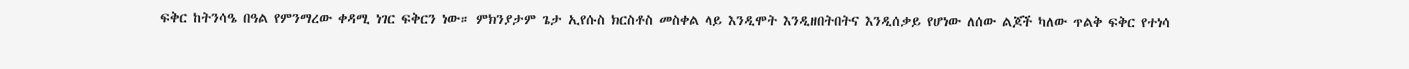ፍቅር ከትንሳዔ በዓል የምንማረው ቀዳሚ ነገር ፍቅርን ነው። ምክንያታም ጌታ ኢየሱስ ክርስቶስ መስቀል ላይ እንዲሞት እንዲዘበትበትና እንዲሰቃይ የሆነው ለሰው ልጆች ካለው ጥልቅ ፍቅር የተነሳ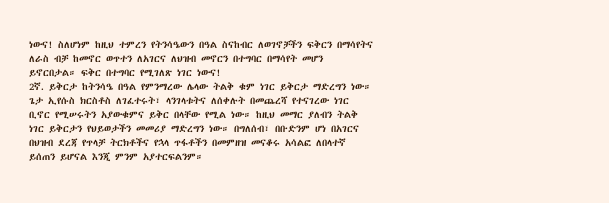ነውና! ስለሆነም ከዚህ ተምረን የትንሳዔውን በዓል ስናከብር ለወገኖቻችን ፍቅርን በማሳየትና ለራስ ብቻ ከመኖር ወጥተን ለአገርና ለህዝብ መኖርን በተግባር በማሳየት መሆን ይኖርበታል። ፍቅር በተግባር የሚገለጽ ነገር ነውና!
2ኛ. ይቅርታ ከትንሳዔ በዓል የምንማረው ሌላው ትልቅ ቁም ነገር ይቅርታ ማድረግን ነው። ጌታ ኢየሱስ ክርስቶስ ለገፈተሩት፣ ላንገላቱትና ለሰቀሉት በመጨረሻ የተናገረው ነገር ቢኖር የሚሠሩትን አያውቁምና ይቅር በላቸው የሚል ነው። ከዚህ መማር ያለብን ትልቅ ነገር ይቅርታን የህይወታችን መመሪያ ማድረግን ነው። በግለሰብ፣ በቡድንም ሆነ በአገርና በህዝብ ደረጃ የጥላቻ ትርክቶችና የኋላ ጥፋቶችን በመምዘዝ መናቆሩ አሳልፎ ለበላተኛ ይሰጠን ይሆናል እንጂ ምንም አያተርፍልንም።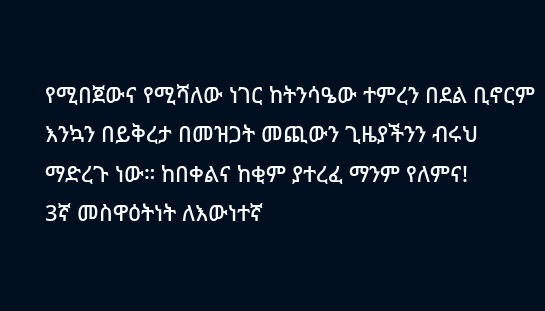የሚበጀውና የሚሻለው ነገር ከትንሳዔው ተምረን በደል ቢኖርም እንኳን በይቅረታ በመዝጋት መጪውን ጊዜያችንን ብሩህ ማድረጉ ነው። ከበቀልና ከቂም ያተረፈ ማንም የለምና!
3ኛ መስዋዕትነት ለእውነተኛ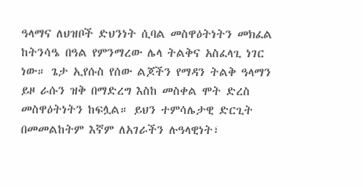ዓላማና ለህዝቦች ድህንነት ሲባል መስዋዕትነትን መክፈል ከትንሳዔ በዓል የምንማረው ሌላ ትልቅና አስፈላጊ ነገር ነው። ጌታ ኢየሱስ የሰው ልጆችን የማዳን ትልቅ ዓላማን ይዞ ራሱን ዝቅ በማድረግ እስከ መስቀል ሞት ድረስ መስዋዕትነትን ከፍሏል። ይህን ተምሳሌታዊ ድርጊት በመመልከትም እኛም ለአገራችን ሉዓላዊነት፣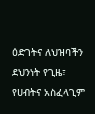ዕድገትና ለህዝባችን ደህንነት የጊዜ፣ የሀብትና አስፈላጊም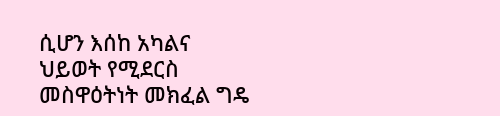ሲሆን እሰከ አካልና ህይወት የሚደርስ መስዋዕትነት መክፈል ግዴ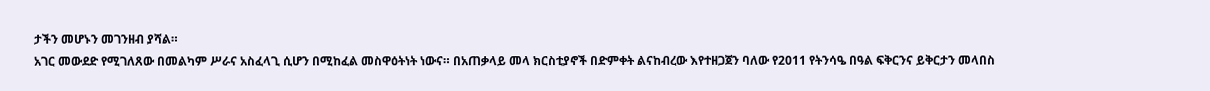ታችን መሆኑን መገንዘብ ያሻል።
አገር መውደድ የሚገለጸው በመልካም ሥራና አስፈላጊ ሲሆን በሚከፈል መስዋዕትነት ነውና። በአጠቃላይ መላ ክርስቲያኖች በድምቀት ልናከብረው እየተዘጋጀን ባለው የ2011 የትንሳዔ በዓል ፍቅርንና ይቅርታን መላበስ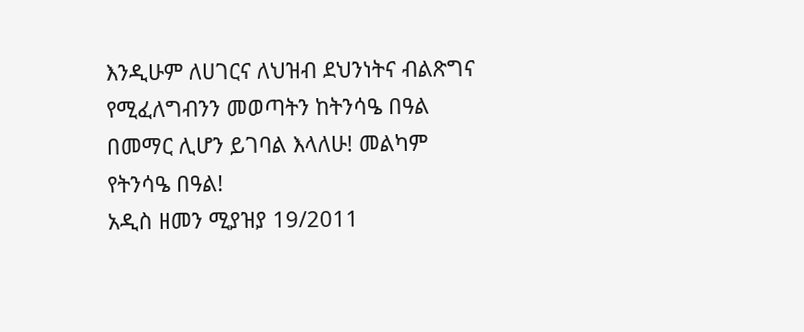እንዲሁም ለሀገርና ለህዝብ ደህንነትና ብልጽግና የሚፈለግብንን መወጣትን ከትንሳዔ በዓል በመማር ሊሆን ይገባል እላለሁ! መልካም የትንሳዔ በዓል!
አዲስ ዘመን ሚያዝያ 19/2011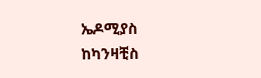ኤዶሚያስ ከካንዛቺስ